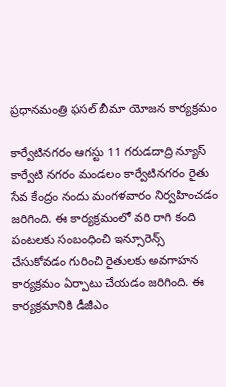ప్రధానమంత్రి ఫసల్ బీమా యోజన కార్యక్రమం

కార్వేటినగరం ఆగస్టు 11 గరుడదాద్రి న్యూస్ కార్వేటి నగరం మండలం కార్వేటినగరం రైతు సేవ కేంద్రం నందు మంగళవారం నిర్వహించడం జరిగింది. ఈ కార్యక్రమంలో వరి రాగి కంది పంటలకు సంబంధించి ఇన్సూరెన్స్ చేసుకోవడం గురించి రైతులకు అవగాహన కార్యక్రమం ఏర్పాటు చేయడం జరిగింది. ఈ కార్యక్రమానికి డీజీఎం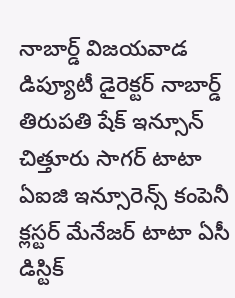నాబార్డ్ విజయవాడ డిప్యూటీ డైరెక్టర్ నాబార్డ్ తిరుపతి షేక్ ఇన్సూన్ చిత్తూరు సాగర్ టాటా ఏఐజి ఇన్సూరెన్స్ కంపెనీ క్లస్టర్ మేనేజర్ టాటా ఏసీ డిస్టిక్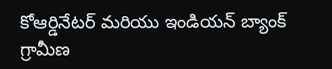కోఆర్డినేటర్ మరియు ఇండియన్ బ్యాంక్ గ్రామీణ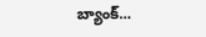బ్యాంక్...